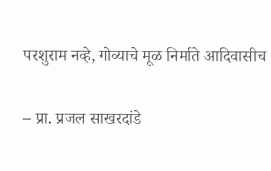परशुराम नव्हे, गोव्याचे मूळ निर्माते आदिवासीच

– प्रा. प्रजल साखरदांडे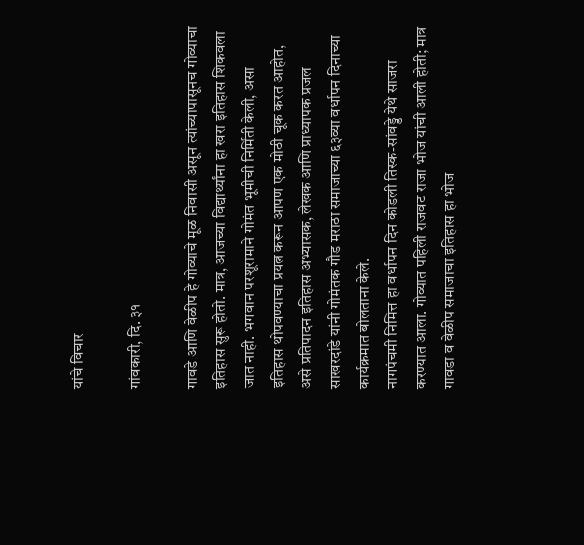यांचे विचार

गांवकारी, दि. ३१

गावडे आणि वेळीप हे गोव्याचे मूळ निवासी असून त्यांच्यापासूनच गोव्याचा इतिहास सुरू होतो. मात्र, आजच्या विद्यार्थ्यांना हा खरा इतिहास शिकवला जात नाही. भगवान परशूरामाने गोमंत भूमीची निर्मिती केली, असा इतिहास थोपवण्याचा प्रयत्न करून आपण एक मोठी चूक करत आहोत, असे प्रतिपादन इतिहास अभ्यासक, लेखक आणि प्राध्यापक प्रजल साखरदांडे यांनी गोमंतक गौड मराठा समाजाच्या ६३व्या वर्धापन दिनाच्या कार्यक्रमात बोलताना केले.
नागपंचमी निमित्त हा वर्धापन दिन कोडली तिस्क-सांवड्डे येथे साजरा करण्यात आला. गोव्यात पहिली राजवट राजा भोज यांची आली होती; मात्र गावडा व वेळीप समाजाचा इतिहास हा भोज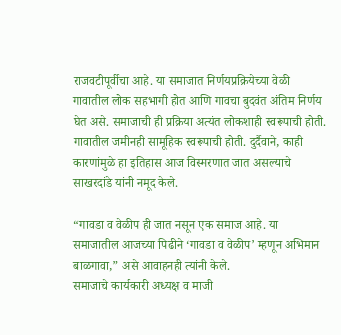राजवटीपूर्वीचा आहे. या समाजात निर्णयप्रक्रियेच्या वेळी गावातील लोक सहभागी होत आणि गावचा बुदवंत अंतिम निर्णय घेत असे. समाजाची ही प्रक्रिया अत्यंत लोकशाही स्वरूपाची होती. गावातील जमीनही सामूहिक स्वरूपाची होती. दुर्दैवाने, काही कारणांमुळे हा इतिहास आज विस्मरणात जात असल्याचे साखरदांडे यांनी नमूद केले.

“गावडा व वेळीप ही जात नसून एक समाज आहे. या समाजातील आजच्या पिढीने ‘गावडा व वेळीप’ म्हणून अभिमान बाळगावा,” असे आवाहनही त्यांनी केले.
समाजाचे कार्यकारी अध्यक्ष व माजी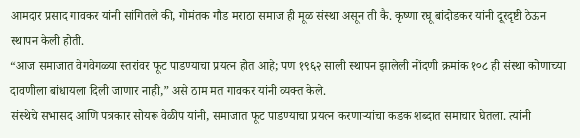आमदार प्रसाद गावकर यांनी सांगितले की, गोमंतक गौड मराठा समाज ही मूळ संस्था असून ती कै. कृष्णा रघू बांदोडकर यांनी दूरदृष्टी ठेऊन स्थापन केली होती.
“आज समाजात वेगवेगळ्या स्तरांवर फूट पाडण्याचा प्रयत्न होत आहे; पण १९६२ साली स्थापन झालेली नोंदणी क्रमांक १०८ ही संस्था कोणाच्या दावणीला बांधायला दिली जाणार नाही,” असे ठाम मत गावकर यांनी व्यक्त केले.
संस्थेचे सभासद आणि पत्रकार सोयरू वेळीप यांनी, समाजात फूट पाडण्याचा प्रयत्न करणाऱ्यांचा कडक शब्दात समाचार घेतला. त्यांनी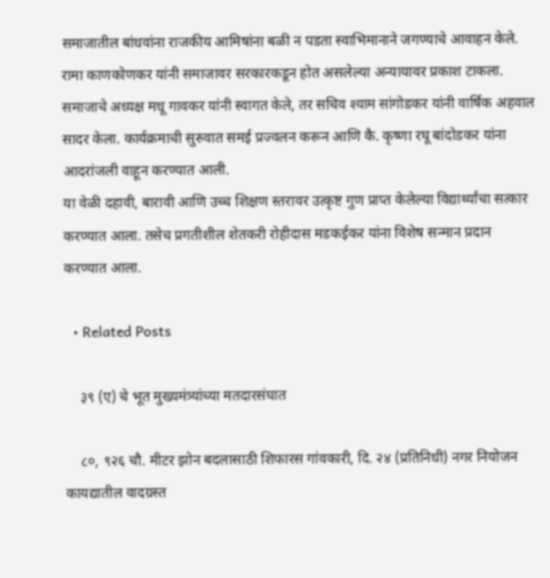समाजातील बांधवांना राजकीय आमिषांना बळी न पडता स्वाभिमानाने जगण्याचे आवाहन केले.
रामा काणकोणकर यांनी समाजावर सरकारकडून होत असलेल्या अन्यायावर प्रकाश टाकला.
समाजाचे अध्यक्ष मधू गावकर यांनी स्वागत केले, तर सचिव श्याम सांगोडकर यांनी वार्षिक अहवाल सादर केला. कार्यक्रमाची सुरुवात समई प्रज्वलन करून आणि कै. कृष्णा रघू बांदोडकर यांना आदरांजली वाहून करण्यात आली.
या वेळी दहावी, बारावी आणि उच्च शिक्षण स्तरावर उत्कृष्ट गुण प्राप्त केलेल्या विद्यार्थ्यांचा सत्कार करण्यात आला. तसेच प्रगतीशील शेतकरी रोहीदास मडकईकर यांना विशेष सन्मान प्रदान करण्यात आला.

  • Related Posts

    ३९ (ए) चे भूत मुख्यमंत्र्यांच्या मतदारसंघात

    ८०, ९२६ चौ. मीटर झोन बदलासाठी शिफारस गांवकारी, दि. २४ (प्रतिनिधी) नगर नियोजन कायद्यातील वादग्रस्त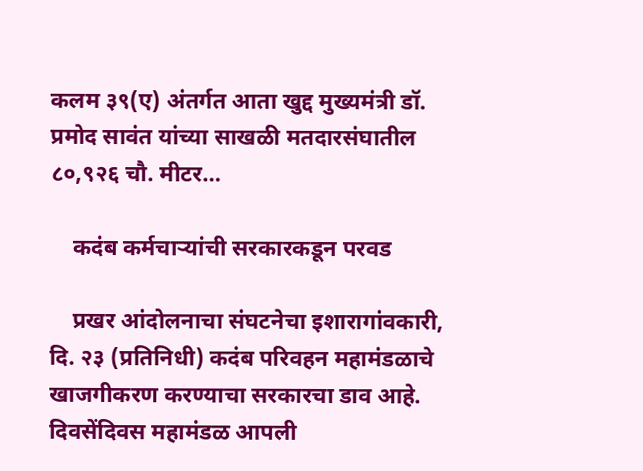कलम ३९(ए) अंतर्गत आता खुद्द मुख्यमंत्री डॉ. प्रमोद सावंत यांच्या साखळी मतदारसंघातील ८०,९२६ चौ. मीटर…

    कदंब कर्मचाऱ्यांची सरकारकडून परवड

    प्रखर आंदोलनाचा संघटनेचा इशारागांवकारी, दि. २३ (प्रतिनिधी) कदंब परिवहन महामंडळाचे खाजगीकरण करण्याचा सरकारचा डाव आहे. दिवसेंदिवस महामंडळ आपली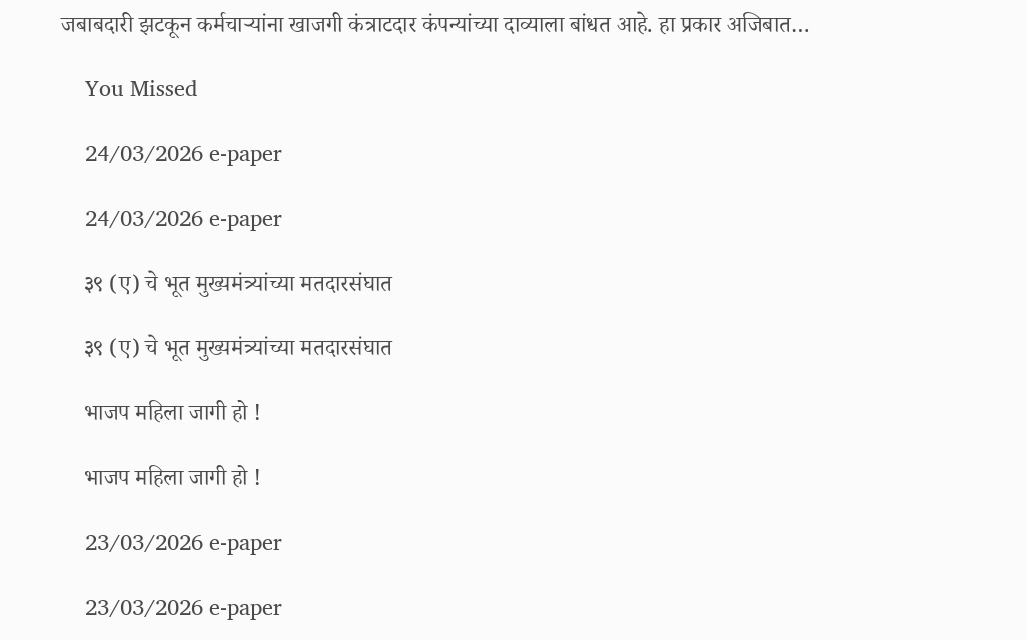जबाबदारी झटकून कर्मचाऱ्यांना खाजगी कंत्राटदार कंपन्यांच्या दाव्याला बांधत आहे. हा प्रकार अजिबात…

    You Missed

    24/03/2026 e-paper

    24/03/2026 e-paper

    ३९ (ए) चे भूत मुख्यमंत्र्यांच्या मतदारसंघात

    ३९ (ए) चे भूत मुख्यमंत्र्यांच्या मतदारसंघात

    भाजप महिला जागी हो !

    भाजप महिला जागी हो !

    23/03/2026 e-paper

    23/03/2026 e-paper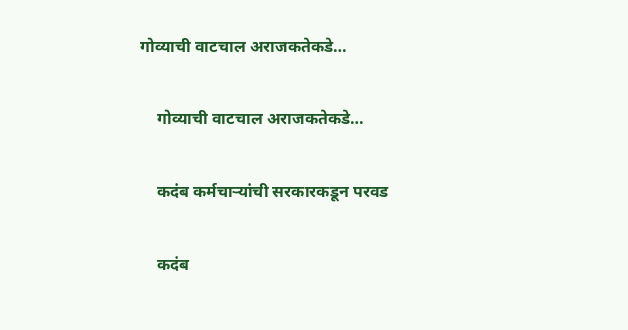गोव्याची वाटचाल अराजकतेकडे…

    गोव्याची वाटचाल अराजकतेकडे…

    कदंब कर्मचाऱ्यांची सरकारकडून परवड

    कदंब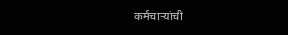कर्मचाऱ्यांची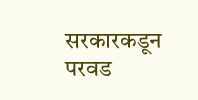सरकारकडून परवड